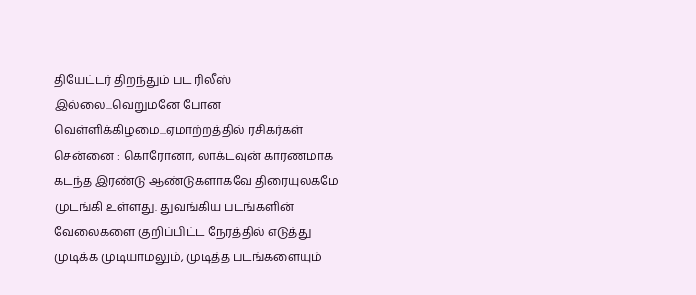தியேட்டர் திறந்தும் பட ரிலீஸ் இல்லை...வெறுமனே போன வெள்ளிக்கிழமை...ஏமாற்றத்தில் ரசிகர்கள்
சென்னை : கொரோனா, லாக்டவுன் காரணமாக கடந்த இரண்டு ஆண்டுகளாகவே திரையுலகமே முடங்கி உள்ளது. துவங்கிய படங்களின் வேலைகளை குறிப்பிட்ட நேரத்தில் எடுத்து முடிக்க முடியாமலும், முடித்த படங்களையும்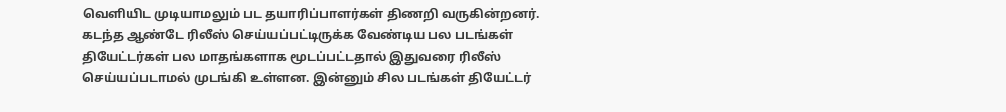வெளியிட முடியாமலும் பட தயாரிப்பாளர்கள் திணறி வருகின்றனர்.
கடந்த ஆண்டே ரிலீஸ் செய்யப்பட்டிருக்க வேண்டிய பல படங்கள் தியேட்டர்கள் பல மாதங்களாக மூடப்பட்டதால் இதுவரை ரிலீஸ் செய்யப்படாமல் முடங்கி உள்ளன. இன்னும் சில படங்கள் தியேட்டர்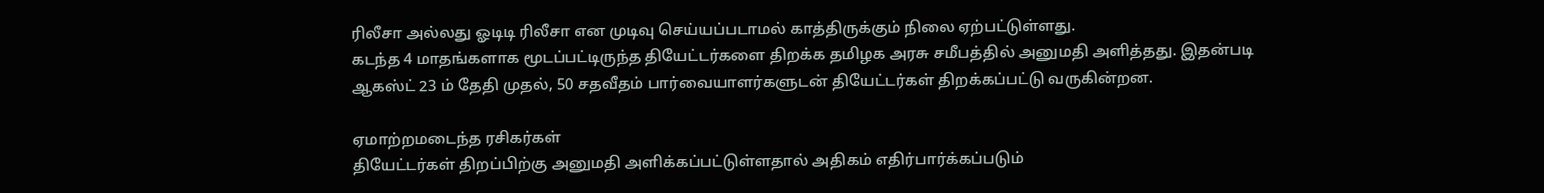ரிலீசா அல்லது ஓடிடி ரிலீசா என முடிவு செய்யப்படாமல் காத்திருக்கும் நிலை ஏற்பட்டுள்ளது.
கடந்த 4 மாதங்களாக மூடப்பட்டிருந்த தியேட்டர்களை திறக்க தமிழக அரசு சமீபத்தில் அனுமதி அளித்தது. இதன்படி ஆகஸ்ட் 23 ம் தேதி முதல், 50 சதவீதம் பார்வையாளர்களுடன் தியேட்டர்கள் திறக்கப்பட்டு வருகின்றன.

ஏமாற்றமடைந்த ரசிகர்கள்
தியேட்டர்கள் திறப்பிற்கு அனுமதி அளிக்கப்பட்டுள்ளதால் அதிகம் எதிர்பார்க்கப்படும்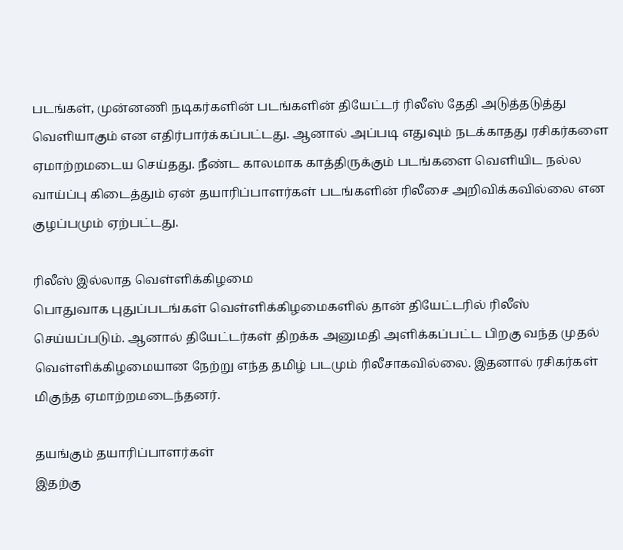படங்கள், முன்னணி நடிகர்களின் படங்களின் தியேட்டர் ரிலீஸ் தேதி அடுத்தடுத்து வெளியாகும் என எதிர்பார்க்கப்பட்டது. ஆனால் அப்படி எதுவும் நடக்காதது ரசிகர்களை ஏமாற்றமடைய செய்தது. நீண்ட காலமாக காத்திருக்கும் படங்களை வெளியிட நல்ல வாய்ப்பு கிடைத்தும் ஏன் தயாரிப்பாளர்கள் படங்களின் ரிலீசை அறிவிக்கவில்லை என குழப்பமும் ஏற்பட்டது.

ரிலீஸ் இல்லாத வெள்ளிக்கிழமை
பொதுவாக புதுப்படங்கள் வெள்ளிக்கிழமைகளில் தான் தியேட்டரில் ரிலீஸ் செய்யப்படும். ஆனால் தியேட்டர்கள் திறக்க அனுமதி அளிக்கப்பட்ட பிறகு வந்த முதல் வெள்ளிக்கிழமையான நேற்று எந்த தமிழ் படமும் ரிலீசாகவில்லை. இதனால் ரசிகர்கள் மிகுந்த ஏமாற்றமடைந்தனர்.

தயங்கும் தயாரிப்பாளர்கள்
இதற்கு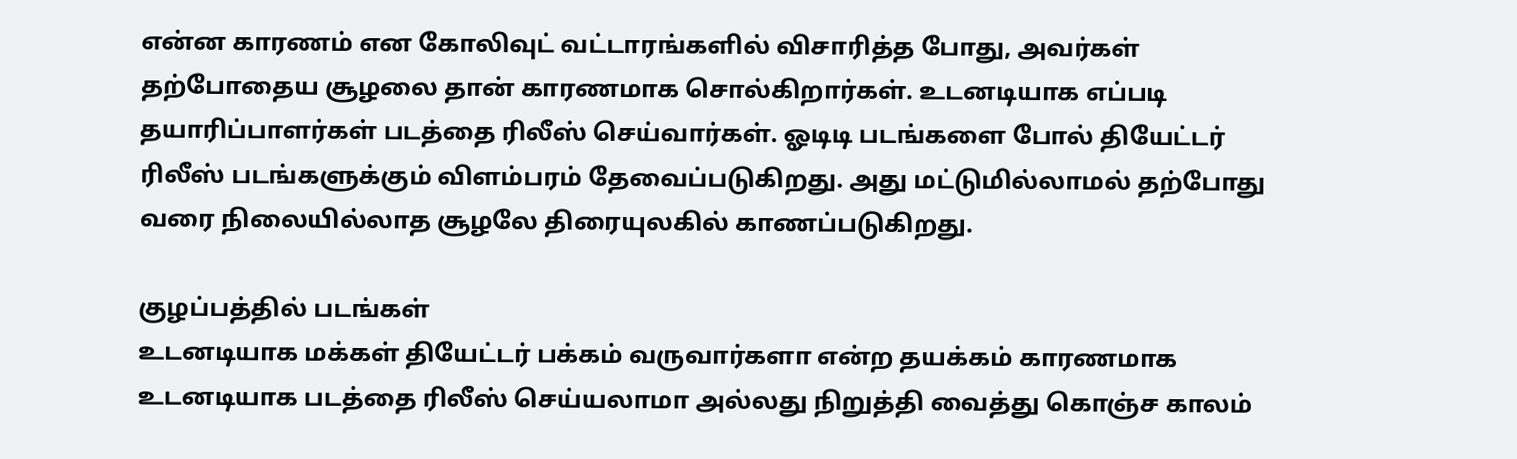என்ன காரணம் என கோலிவுட் வட்டாரங்களில் விசாரித்த போது, அவர்கள் தற்போதைய சூழலை தான் காரணமாக சொல்கிறார்கள். உடனடியாக எப்படி தயாரிப்பாளர்கள் படத்தை ரிலீஸ் செய்வார்கள். ஓடிடி படங்களை போல் தியேட்டர் ரிலீஸ் படங்களுக்கும் விளம்பரம் தேவைப்படுகிறது. அது மட்டுமில்லாமல் தற்போது வரை நிலையில்லாத சூழலே திரையுலகில் காணப்படுகிறது.

குழப்பத்தில் படங்கள்
உடனடியாக மக்கள் தியேட்டர் பக்கம் வருவார்களா என்ற தயக்கம் காரணமாக உடனடியாக படத்தை ரிலீஸ் செய்யலாமா அல்லது நிறுத்தி வைத்து கொஞ்ச காலம்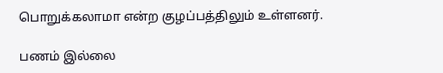பொறுக்கலாமா என்ற குழப்பத்திலும் உள்ளனர்.

பணம் இல்லை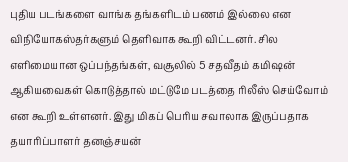புதிய படங்களை வாங்க தங்களிடம் பணம் இல்லை என விநியோகஸ்தர்களும் தெளிவாக கூறி விட்டனர். சில எளிமையான ஒப்பந்தங்கள், வசூலில் 5 சதவீதம் கமிஷன் ஆகியவைகள் கொடுத்தால் மட்டுமே படத்தை ரிலீஸ் செய்வோம் என கூறி உள்ளனர். இது மிகப் பெரிய சவாலாக இருப்பதாக தயாரிப்பாளர் தனஞ்சயன்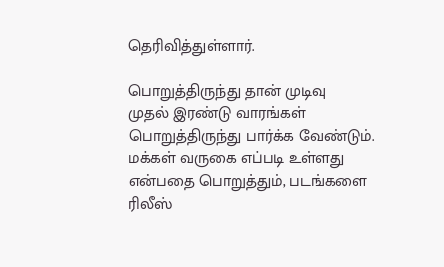தெரிவித்துள்ளார்.

பொறுத்திருந்து தான் முடிவு
முதல் இரண்டு வாரங்கள் பொறுத்திருந்து பார்க்க வேண்டும். மக்கள் வருகை எப்படி உள்ளது என்பதை பொறுத்தும், படங்களை ரிலீஸ்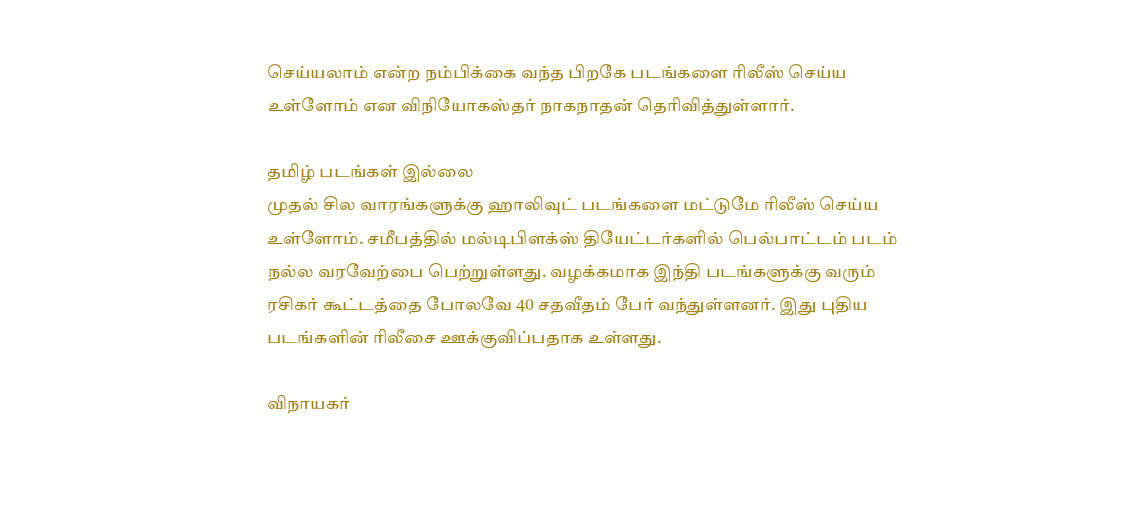செய்யலாம் என்ற நம்பிக்கை வந்த பிறகே படங்களை ரிலீஸ் செய்ய உள்ளோம் என விநியோகஸ்தர் நாகநாதன் தெரிவித்துள்ளார்.

தமிழ் படங்கள் இல்லை
முதல் சில வாரங்களுக்கு ஹாலிவுட் படங்களை மட்டுமே ரிலீஸ் செய்ய உள்ளோம். சமீபத்தில் மல்டிபிளக்ஸ் தியேட்டர்களில் பெல்பாட்டம் படம் நல்ல வரவேற்பை பெற்றுள்ளது. வழக்கமாக இந்தி படங்களுக்கு வரும் ரசிகர் கூட்டத்தை போலவே 40 சதவீதம் பேர் வந்துள்ளனர். இது புதிய படங்களின் ரிலீசை ஊக்குவிப்பதாக உள்ளது.

விநாயகர்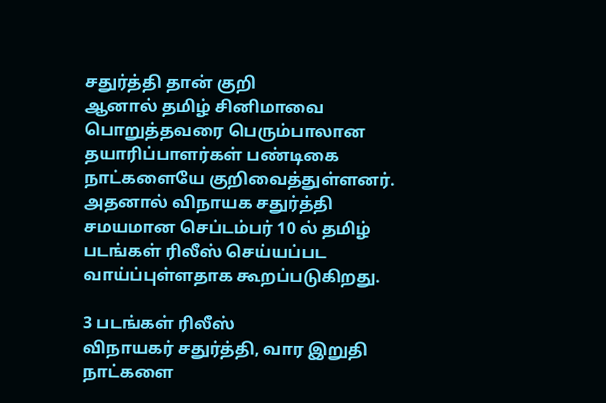சதுர்த்தி தான் குறி
ஆனால் தமிழ் சினிமாவை பொறுத்தவரை பெரும்பாலான தயாரிப்பாளர்கள் பண்டிகை நாட்களையே குறிவைத்துள்ளனர். அதனால் விநாயக சதுர்த்தி சமயமான செப்டம்பர் 10 ல் தமிழ் படங்கள் ரிலீஸ் செய்யப்பட வாய்ப்புள்ளதாக கூறப்படுகிறது.

3 படங்கள் ரிலீஸ்
விநாயகர் சதுர்த்தி, வார இறுதி நாட்களை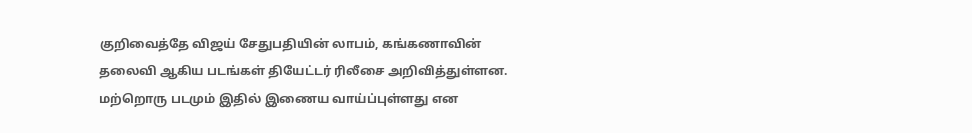குறிவைத்தே விஜய் சேதுபதியின் லாபம், கங்கணாவின் தலைவி ஆகிய படங்கள் தியேட்டர் ரிலீசை அறிவித்துள்ளன. மற்றொரு படமும் இதில் இணைய வாய்ப்புள்ளது என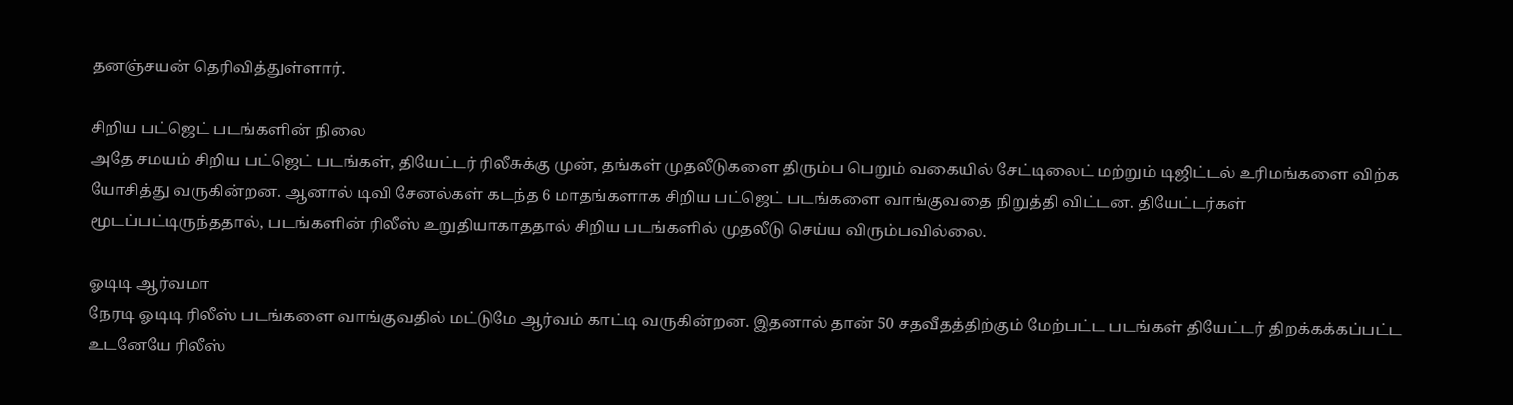தனஞ்சயன் தெரிவித்துள்ளார்.

சிறிய பட்ஜெட் படங்களின் நிலை
அதே சமயம் சிறிய பட்ஜெட் படங்கள், தியேட்டர் ரிலீசுக்கு முன், தங்கள் முதலீடுகளை திரும்ப பெறும் வகையில் சேட்டிலைட் மற்றும் டிஜிட்டல் உரிமங்களை விற்க யோசித்து வருகின்றன. ஆனால் டிவி சேனல்கள் கடந்த 6 மாதங்களாக சிறிய பட்ஜெட் படங்களை வாங்குவதை நிறுத்தி விட்டன. தியேட்டர்கள் மூடப்பட்டிருந்ததால், படங்களின் ரிலீஸ் உறுதியாகாததால் சிறிய படங்களில் முதலீடு செய்ய விரும்பவில்லை.

ஓடிடி ஆர்வமா
நேரடி ஓடிடி ரிலீஸ் படங்களை வாங்குவதில் மட்டுமே ஆர்வம் காட்டி வருகின்றன. இதனால் தான் 50 சதவீதத்திற்கும் மேற்பட்ட படங்கள் தியேட்டர் திறக்கக்கப்பட்ட உடனேயே ரிலீஸ்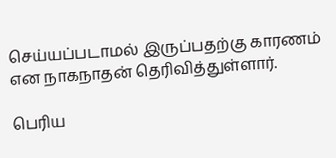செய்யப்படாமல் இருப்பதற்கு காரணம் என நாகநாதன் தெரிவித்துள்ளார்.

பெரிய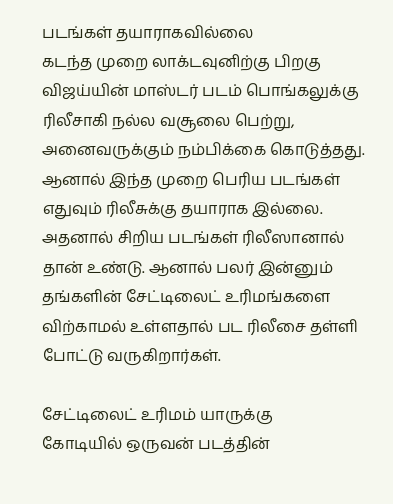படங்கள் தயாராகவில்லை
கடந்த முறை லாக்டவுனிற்கு பிறகு விஜய்யின் மாஸ்டர் படம் பொங்கலுக்கு ரிலீசாகி நல்ல வசூலை பெற்று, அனைவருக்கும் நம்பிக்கை கொடுத்தது. ஆனால் இந்த முறை பெரிய படங்கள் எதுவும் ரிலீசுக்கு தயாராக இல்லை. அதனால் சிறிய படங்கள் ரிலீஸானால் தான் உண்டு. ஆனால் பலர் இன்னும் தங்களின் சேட்டிலைட் உரிமங்களை விற்காமல் உள்ளதால் பட ரிலீசை தள்ளி போட்டு வருகிறார்கள்.

சேட்டிலைட் உரிமம் யாருக்கு
கோடியில் ஒருவன் படத்தின்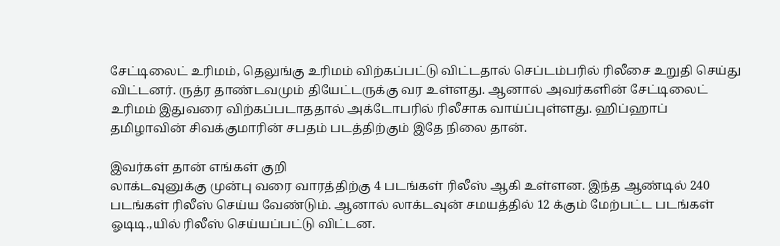சேட்டிலைட் உரிமம், தெலுங்கு உரிமம் விற்கப்பட்டு விட்டதால் செப்டம்பரில் ரிலீசை உறுதி செய்து விட்டனர். ருத்ர தாண்டவமும் தியேட்டருக்கு வர உள்ளது. ஆனால் அவர்களின் சேட்டிலைட் உரிமம் இதுவரை விற்கப்படாததால் அக்டோபரில் ரிலீசாக வாய்ப்புள்ளது. ஹிப்ஹாப் தமிழாவின் சிவக்குமாரின் சபதம் படத்திற்கும் இதே நிலை தான்.

இவர்கள் தான் எங்கள் குறி
லாக்டவுனுக்கு முன்பு வரை வாரத்திற்கு 4 படங்கள் ரிலீஸ் ஆகி உள்ளன. இந்த ஆண்டில் 240 படங்கள் ரிலீஸ் செய்ய வேண்டும். ஆனால் லாக்டவுன் சமயத்தில் 12 க்கும் மேற்பட்ட படங்கள் ஓடிடி.,யில் ரிலீஸ் செய்யப்பட்டு விட்டன.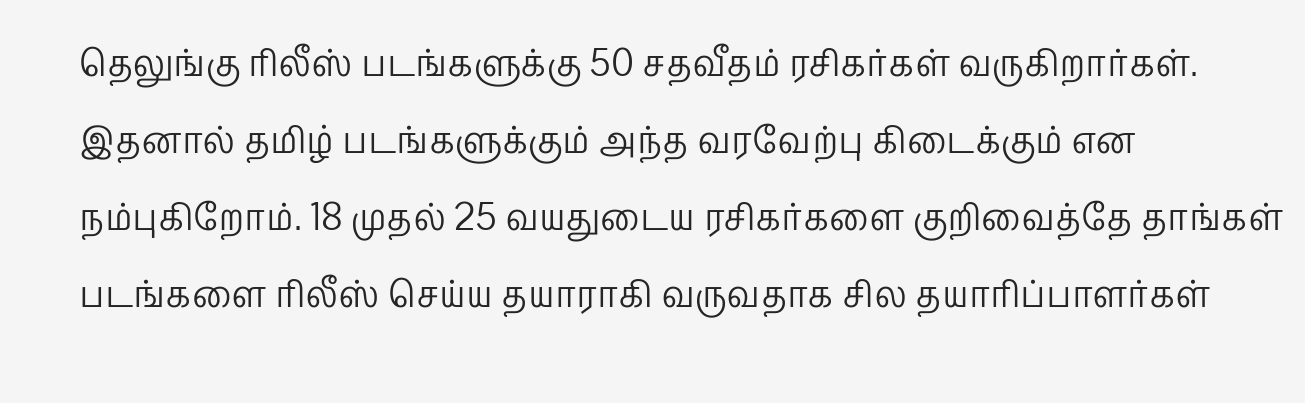தெலுங்கு ரிலீஸ் படங்களுக்கு 50 சதவீதம் ரசிகர்கள் வருகிறார்கள். இதனால் தமிழ் படங்களுக்கும் அந்த வரவேற்பு கிடைக்கும் என நம்புகிறோம். 18 முதல் 25 வயதுடைய ரசிகர்களை குறிவைத்தே தாங்கள் படங்களை ரிலீஸ் செய்ய தயாராகி வருவதாக சில தயாரிப்பாளர்கள்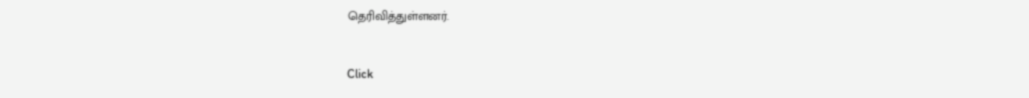தெரிவித்துள்ளனர்.


Click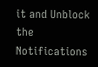it and Unblock the Notifications